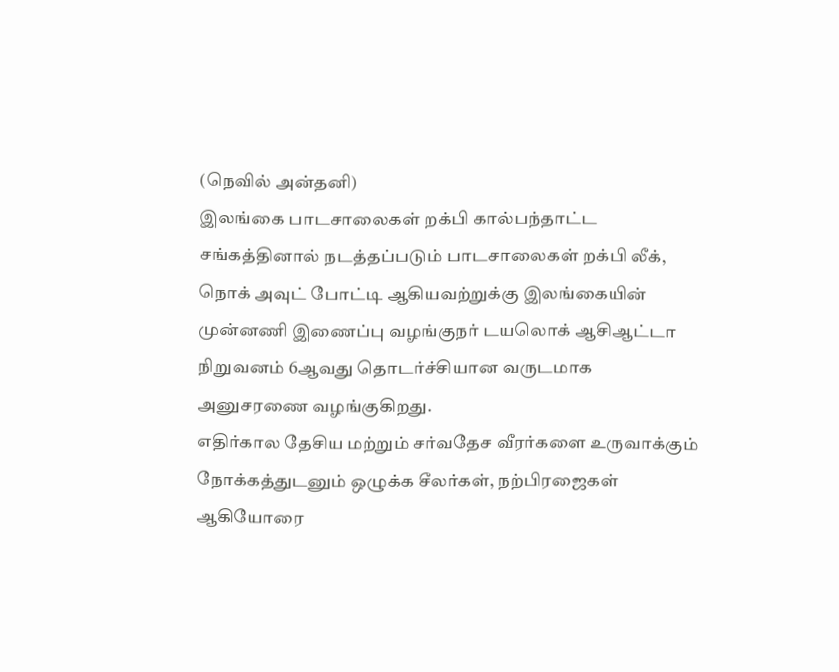(நெவில் அன்தனி)
இலங்கை பாடசாலைகள் றக்பி கால்பந்தாட்ட சங்கத்தினால் நடத்தப்படும் பாடசாலைகள் றக்பி லீக், நொக் அவுட் போட்டி ஆகியவற்றுக்கு இலங்கையின் முன்னணி இணைப்பு வழங்குநர் டயலொக் ஆசிஆட்டா நிறுவனம் 6ஆவது தொடர்ச்சியான வருடமாக அனுசரணை வழங்குகிறது.
எதிர்கால தேசிய மற்றும் சர்வதேச வீரர்களை உருவாக்கும் நோக்கத்துடனும் ஒழுக்க சீலர்கள், நற்பிரஜைகள் ஆகியோரை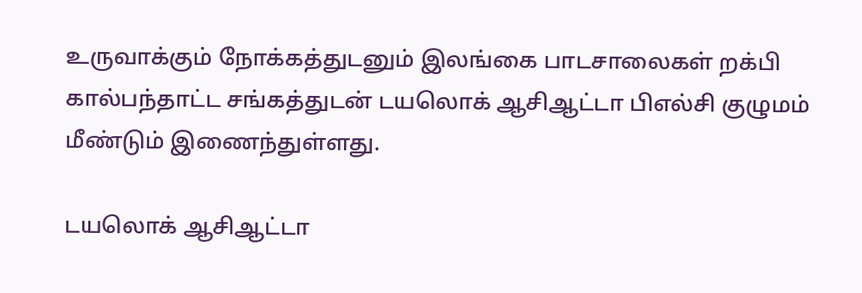உருவாக்கும் நோக்கத்துடனும் இலங்கை பாடசாலைகள் றக்பி கால்பந்தாட்ட சங்கத்துடன் டயலொக் ஆசிஆட்டா பிஎல்சி குழுமம் மீண்டும் இணைந்துள்ளது.

டயலொக் ஆசிஆட்டா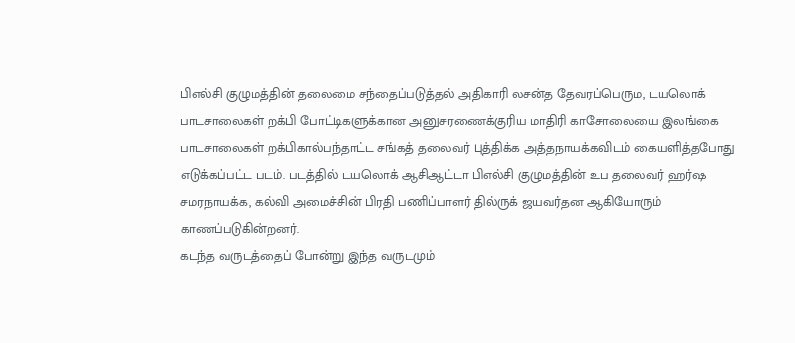பிஎல்சி குழுமத்தின் தலைமை சந்தைப்படுத்தல் அதிகாரி லசன்த தேவரப்பெரும, டயலொக் பாடசாலைகள் றக்பி போட்டிகளுக்கான அனுசரணைக்குரிய மாதிரி காசோலையை இலங்கை பாடசாலைகள் றக்பிகால்பந்தாட்ட சங்கத் தலைவர் புத்திக்க அத்தநாயக்கவிடம் கையளித்தபோது எடுக்கப்பட்ட படம். படத்தில் டயலொக் ஆசிஆட்டா பிஎல்சி குழுமத்தின் உப தலைவர் ஹர்ஷ சமரநாயக்க, கல்வி அமைச்சின் பிரதி பணிப்பாளர் தில்ருக் ஜயவர்தன ஆகியோரும் காணப்படுகின்றனர்.
கடந்த வருடத்தைப் போன்று இந்த வருடமும்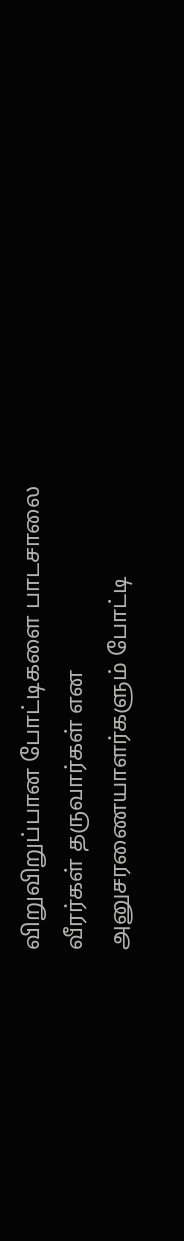விறுவிறுப்பான போட்டிகளை பாடசாலை வீரர்கள் தருவார்கள் என அனுசரணையாளர்களும் போட்டி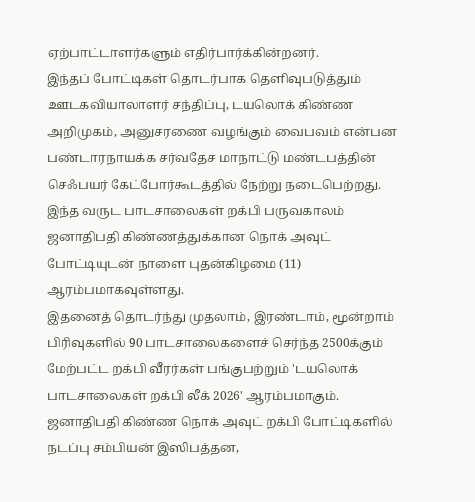ஏற்பாட்டாளர்களும் எதிர்பார்க்கின்றனர்.
இந்தப் போட்டிகள் தொடர்பாக தெளிவுபடுத்தும் ஊடகவியாலாளர் சந்திப்பு, டயலொக் கிண்ண அறிமுகம், அனுசரணை வழங்கும் வைபவம் என்பன பண்டாரநாயக்க சர்வதேச மாநாட்டு மண்டபத்தின் செஃபயர் கேட்போர்கூடத்தில் நேற்று நடைபெற்றது.
இந்த வருட பாடசாலைகள் றக்பி பருவகாலம் ஜனாதிபதி கிண்ணத்துக்கான நொக் அவுட் போட்டியுடன் நாளை புதன்கிழமை (11) ஆரம்பமாகவுள்ளது.
இதனைத் தொடர்ந்து முதலாம், இரண்டாம், மூன்றாம் பிரிவுகளில் 90 பாடசாலைகளைச் செர்ந்த 2500க்கும் மேற்பட்ட றக்பி வீரர்கள் பங்குபற்றும் 'டயலொக் பாடசாலைகள் றக்பி லீக் 2026' ஆரம்பமாகும்.
ஜனாதிபதி கிண்ண நொக் அவுட் றக்பி போட்டிகளில் நடப்பு சம்பியன் இஸிபத்தன,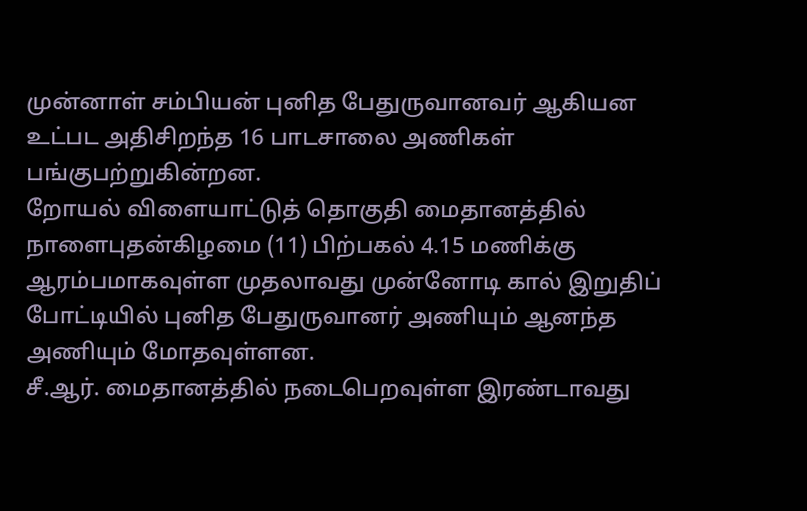முன்னாள் சம்பியன் புனித பேதுருவானவர் ஆகியன உட்பட அதிசிறந்த 16 பாடசாலை அணிகள் பங்குபற்றுகின்றன.
றோயல் விளையாட்டுத் தொகுதி மைதானத்தில் நாளைபுதன்கிழமை (11) பிற்பகல் 4.15 மணிக்கு ஆரம்பமாகவுள்ள முதலாவது முன்னோடி கால் இறுதிப் போட்டியில் புனித பேதுருவானர் அணியும் ஆனந்த அணியும் மோதவுள்ளன.
சீ.ஆர். மைதானத்தில் நடைபெறவுள்ள இரண்டாவது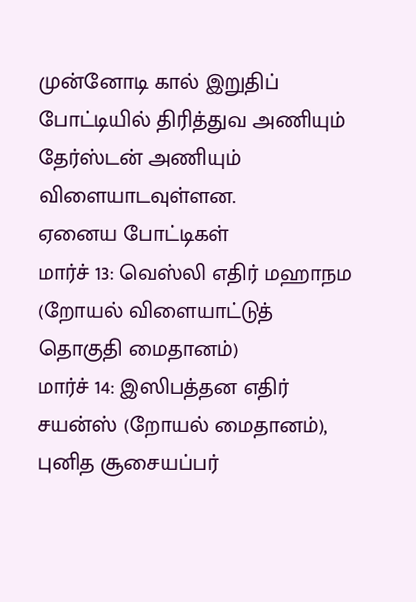முன்னோடி கால் இறுதிப் போட்டியில் திரித்துவ அணியும் தேர்ஸ்டன் அணியும் விளையாடவுள்ளன.
ஏனைய போட்டிகள்
மார்ச் 13: வெஸ்லி எதிர் மஹாநம (றோயல் விளையாட்டுத் தொகுதி மைதானம்)
மார்ச் 14: இஸிபத்தன எதிர் சயன்ஸ் (றோயல் மைதானம்), புனித சூசையப்பர்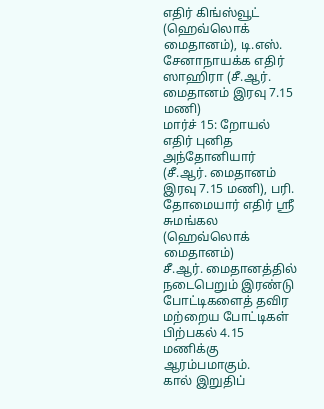எதிர் கிங்ஸ்வூட் (ஹெவ்லொக் மைதானம்), டி.எஸ். சேனாநாயக்க எதிர் ஸாஹிரா (சீ.ஆர். மைதானம் இரவு 7.15 மணி)
மார்ச் 15: றோயல் எதிர் புனித அந்தோனியார் (சீ.ஆர். மைதானம் இரவு 7.15 மணி), பரி. தோமையார் எதிர் ஸ்ரீ சுமங்கல (ஹெவ்லொக் மைதானம்)
சீ.ஆர். மைதானத்தில் நடைபெறும் இரண்டு போட்டிகளைத் தவிர மற்றைய போட்டிகள் பிற்பகல் 4.15 மணிக்கு ஆரம்பமாகும்.
கால் இறுதிப்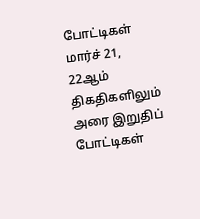போட்டிகள் மார்ச் 21, 22ஆம் திகதிகளிலும் அரை இறுதிப் போட்டிகள்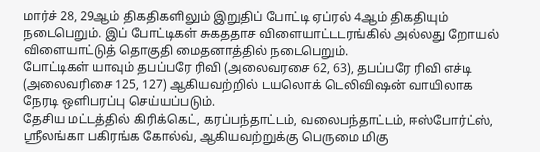மார்ச் 28, 29ஆம் திகதிகளிலும் இறுதிப் போட்டி ஏப்ரல் 4ஆம் திகதியும் நடைபெறும். இப் போட்டிகள் சுகததாச விளையாட்டடரங்கில் அல்லது றோயல் விளையாட்டுத் தொகுதி மைதனாத்தில் நடைபெறும்.
போட்டிகள் யாவும் தபப்பரே ரிவி (அலைவரசை 62, 63), தபப்பரே ரிவி எச்டி (அலைவரிசை 125, 127) ஆகியவற்றில் டயலொக் டெலிவிஷன் வாயிலாக நேரடி ஒளிபரப்பு செய்யப்படும்.
தேசிய மட்டத்தில் கிரிக்கெட், கரப்பந்தாட்டம், வலைபந்தாட்டம், ஈஸ்போர்ட்ஸ், ஸ்ரீலங்கா பகிரங்க கோல்வ், ஆகியவற்றுக்கு பெருமை மிகு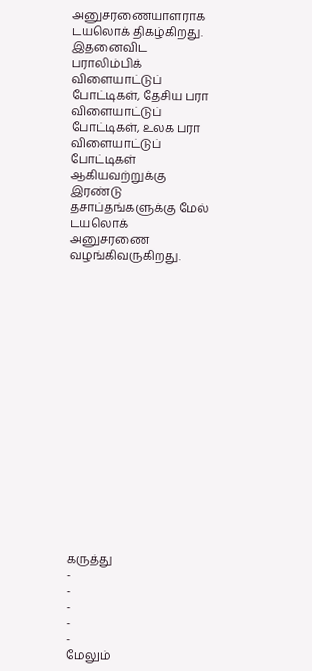அனுசரணையாளராக டயலொக் திகழ்கிறது.
இதனைவிட பராலிம்பிக் விளையாட்டுப் போட்டிகள், தேசிய பரா விளையாட்டுப் போட்டிகள், உலக பரா விளையாட்டுப் போட்டிகள் ஆகியவற்றுக்கு இரண்டு தசாப்தங்களுக்கு மேல் டயலொக் அனுசரணை வழங்கிவருகிறது.


















கருத்து
-
-
-
-
-
மேலும்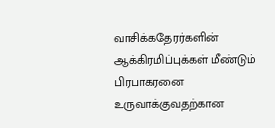வாசிக்கதேரர்களின் ஆக்கிரமிப்புக்கள் மீண்டும் பிரபாகரனை உருவாக்குவதற்கான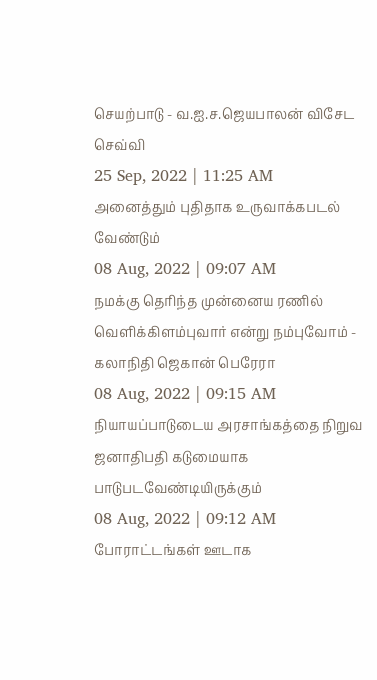செயற்பாடு - வ.ஐ.ச.ஜெயபாலன் விசேட செவ்வி
25 Sep, 2022 | 11:25 AM
அனைத்தும் புதிதாக உருவாக்கபடல் வேண்டும்
08 Aug, 2022 | 09:07 AM
நமக்கு தெரிந்த முன்னைய ரணில் வெளிக்கிளம்புவார் என்று நம்புவோம் - கலாநிதி ஜெகான் பெரேரா
08 Aug, 2022 | 09:15 AM
நியாயப்பாடுடைய அரசாங்கத்தை நிறுவ ஜனாதிபதி கடுமையாக பாடுபடவேண்டியிருக்கும்
08 Aug, 2022 | 09:12 AM
போராட்டங்கள் ஊடாக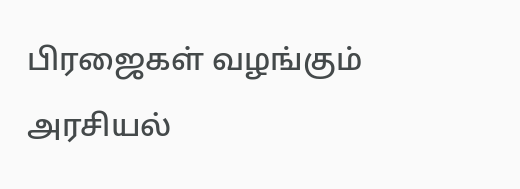பிரஜைகள் வழங்கும் அரசியல்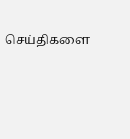செய்திகளை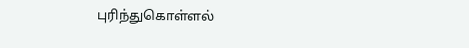புரிந்துகொள்ளல்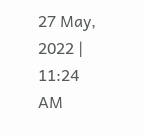27 May, 2022 | 11:24 AM